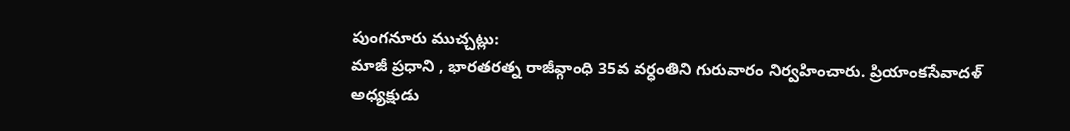పుంగనూరు ముచ్చట్లు:
మాజీ ప్రధాని , భారతరత్న రాజీవ్గాంధి 35వ వర్ధంతిని గురువారం నిర్వహించారు. ప్రియాంకసేవాదళ్ అధ్యక్షుడు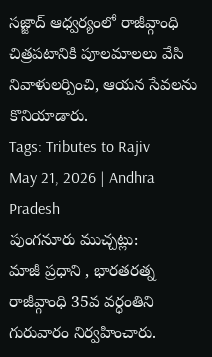సజ్జాద్ ఆధ్వర్యంలో రాజీవ్గాంధి చిత్రపటానికి పూలమాలలు వేసి నివాళులర్పించి, ఆయన సేవలను కొనియాడారు.
Tags: Tributes to Rajiv
May 21, 2026 | Andhra Pradesh
పుంగనూరు ముచ్చట్లు:
మాజీ ప్రధాని , భారతరత్న రాజీవ్గాంధి 35వ వర్ధంతిని గురువారం నిర్వహించారు.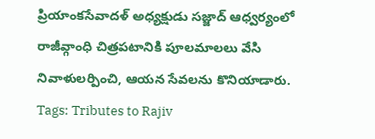ప్రియాంకసేవాదళ్ అధ్యక్షుడు సజ్జాద్ ఆధ్వర్యంలో రాజీవ్గాంధి చిత్రపటానికి పూలమాలలు వేసి నివాళులర్పించి, ఆయన సేవలను కొనియాడారు.
Tags: Tributes to Rajiv